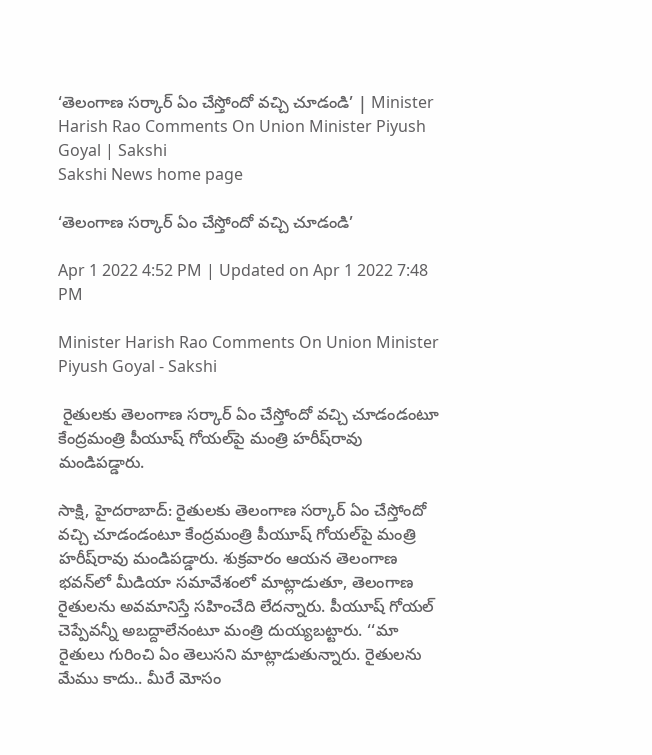‘తెలంగాణ సర్కార్‌ ఏం చేస్తోందో వచ్చి చూడండి’ | Minister Harish Rao Comments On Union Minister Piyush Goyal | Sakshi
Sakshi News home page

‘తెలంగాణ సర్కార్‌ ఏం చేస్తోందో వచ్చి చూడండి’

Apr 1 2022 4:52 PM | Updated on Apr 1 2022 7:48 PM

Minister Harish Rao Comments On Union Minister Piyush Goyal - Sakshi

 రైతులకు తెలంగాణ సర్కార్‌ ఏం చేస్తోందో వచ్చి చూడండంటూ కేంద్రమంత్రి పీయూష్‌ గోయల్‌పై మంత్రి హరీష్‌రావు మండిపడ్డారు.

సాక్షి, హైదరాబాద్‌: రైతులకు తెలంగాణ సర్కార్‌ ఏం చేస్తోందో వచ్చి చూడండంటూ కేంద్రమంత్రి పీయూష్‌ గోయల్‌పై మంత్రి హరీష్‌రావు మండిపడ్డారు. శుక్రవారం ఆయన తెలంగాణ భవన్‌లో మీడియా సమావేశంలో మాట్లాడుతూ, తెలంగాణ రైతులను అవమానిస్తే సహించేది లేదన్నారు. పీయూష్‌ గోయల్‌ చెప్పేవన్నీ అబద్దాలేనంటూ మంత్రి దుయ్యబట్టారు. ‘‘మా రైతులు గురించి ఏం తెలుసని మాట్లాడుతున్నారు. రైతులను మేము కాదు.. మీరే మోసం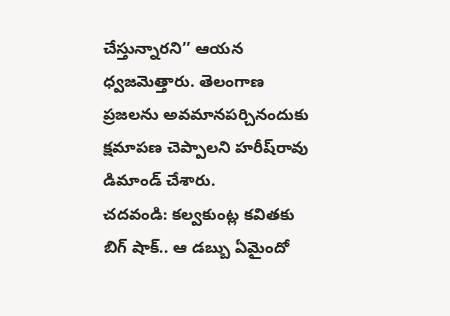చేస్తున్నారని’’ ఆయన ధ్వజమెత్తారు. తెలంగాణ ప్రజలను అవమానపర్చినందుకు క్షమాపణ చెప్పాలని హరీష్‌రావు డిమాండ్‌ చేశారు.
చదవండి: కల్వకుంట్ల కవితకు బిగ్‌ షాక్‌.. ఆ డబ్బు ఏమైందో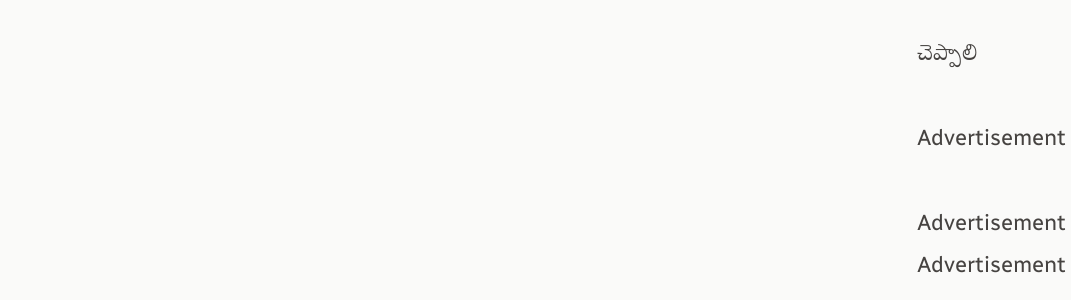చెప్పాలి

Advertisement

Advertisement
Advertisement